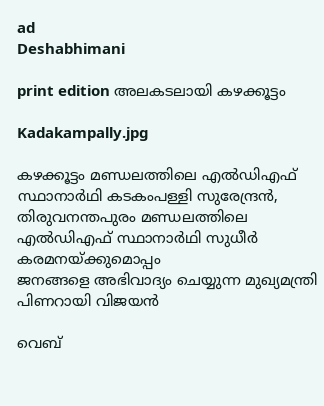ad
Deshabhimani

print edition അലകടലായി കഴക്കൂട്ടം

Kadakampally.jpg

കഴക്കൂട്ടം മണ്ഡലത്തിലെ എൽഡിഎഫ് സ്ഥാനാർഥി കടകംപള്ളി സുരേന്ദ്രൻ, തിരുവനന്തപുരം മണ്ഡലത്തിലെ എൽഡിഎഫ് സ്ഥാനാർഥി സുധീർ കരമനയ്ക്കുമൊപ്പം
ജനങ്ങളെ അഭിവാദ്യം ചെയ്യുന്ന മുഖ്യമന്ത്രി പിണറായി വിജയൻ

വെബ്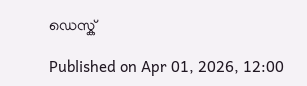ഡെസ്ക്

Published on Apr 01, 2026, 12:00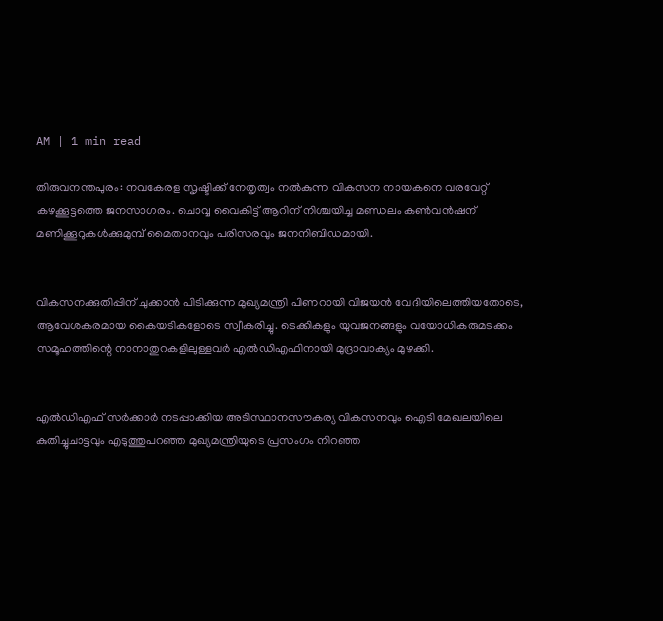AM | 1 min read

തിരുവനന്തപുരം: നവകേരള സൃഷ്ടിക്ക് നേതൃത്വം നൽകുന്ന വികസന നായകനെ വരവേറ്റ്‌ കഴക്കൂട്ടത്തെ ജനസാഗരം. ചൊവ്വ വൈകിട്ട് ആറിന് നിശ്ചയിച്ച മണ്ഡലം കൺവൻഷന്‌ മണിക്കൂറുകൾക്കുമുമ്പ് മൈതാനവും പരിസരവും ജനനിബിഡമായി.


വികസനക്കുതിപ്പിന് ചുക്കാൻ പിടിക്കുന്ന മുഖ്യമന്ത്രി പിണറായി വിജയൻ വേദിയിലെത്തിയതോടെ, ആവേശകരമായ കൈയടികളോടെ സ്വീകരിച്ചു. ടെക്കികളും യുവജനങ്ങളും വയോധികരുമടക്കം സമൂഹത്തിന്റെ നാനാതുറകളിലുള്ളവർ എൽഡിഎഫിനായി മുദ്രാവാക്യം മുഴക്കി.


എൽഡിഎഫ് സർക്കാർ നടപ്പാക്കിയ അടിസ്ഥാനസൗകര്യ വികസനവും ഐടി മേഖലയിലെ കുതിച്ചുചാട്ടവും എടുത്തുപറഞ്ഞ മുഖ്യമന്ത്രിയുടെ പ്രസംഗം നിറഞ്ഞ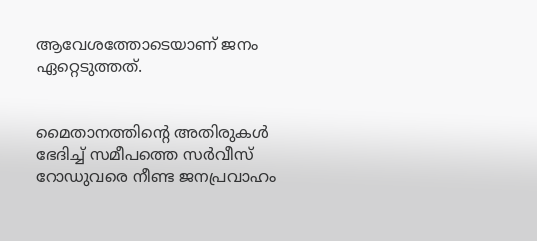ആവേശത്തോടെയാണ് ജനം ഏറ്റെടുത്തത്.


മൈതാനത്തിന്റെ അതിരുകൾ ഭേദിച്ച് സമീപത്തെ സർവീസ്‌ റോഡുവരെ നീണ്ട ജനപ്രവാഹം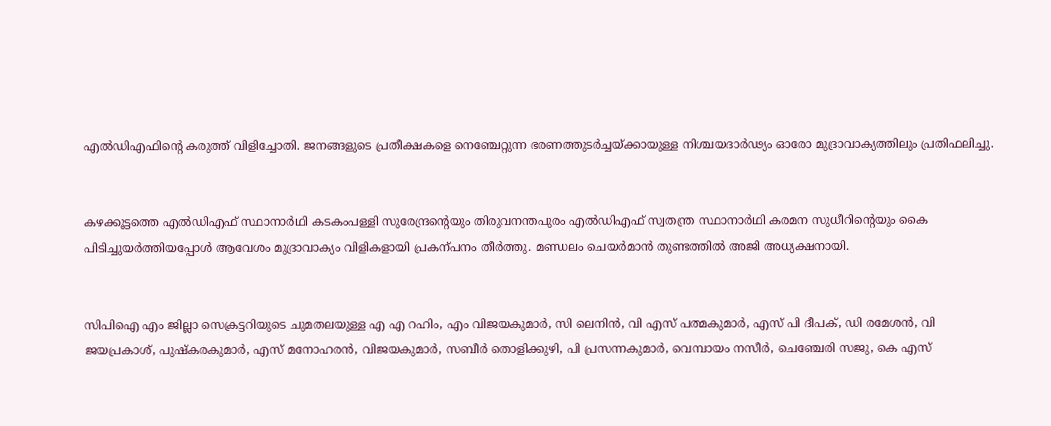എൽഡിഎഫിന്റെ കരുത്ത്‌ വിളിച്ചോതി. ജനങ്ങളുടെ പ്രതീക്ഷകളെ നെഞ്ചേറ്റുന്ന ഭരണത്തുടർച്ചയ്ക്കായുള്ള നിശ്ചയദാർഢ്യം ഓരോ മുദ്രാവാക്യത്തിലും പ്രതിഫലിച്ചു.


കഴക്കൂട്ടത്തെ എൽഡിഎഫ് സ്ഥാനാർഥി കടകംപള്ളി സുരേന്ദ്രന്റെയും തിരുവനന്തപുരം എൽഡിഎഫ്‌ സ്വതന്ത്ര സ്ഥാനാർഥി കരമന സുധീറിന്റെയും കൈ പിടിച്ചുയർത്തിയപ്പോൾ ആവേശം മുദ്രാവാക്യം വിളികളായി പ്രകന്പനം തീർത്തു. മണ്ഡലം ചെയർമാൻ തുണ്ടത്തിൽ അജി അധ്യക്ഷനായി.


സിപിഐ എം ജില്ലാ സെക്രട്ടറിയുടെ ചുമതലയുള്ള എ എ റഹിം, എം വിജയകുമാർ, സി ലെനിൻ, വി എസ് പത്മകുമാർ, എസ് പി ദീപക്, ഡി രമേശൻ, വി ജയപ്രകാശ്, പുഷ്‌കരകുമാർ, എസ് മനോഹരൻ, വിജയകുമാർ, സബീർ തൊളിക്കുഴി, പി പ്രസന്നകുമാർ, വെമ്പായം നസീർ, ചെഞ്ചേരി സജു, കെ എസ്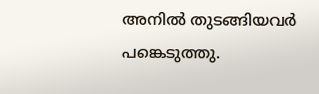അനിൽ തുടങ്ങിയവർ പങ്കെടുത്തു.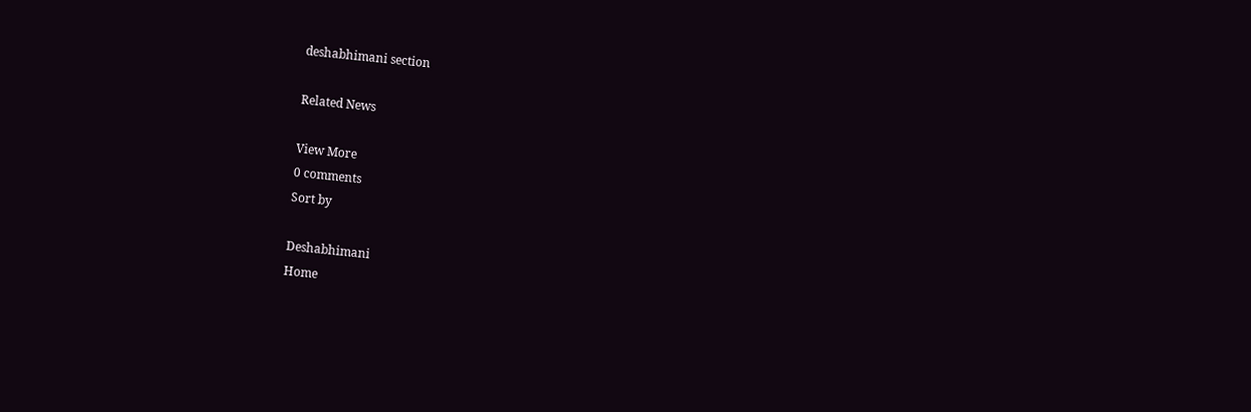deshabhimani section

Related News

View More
0 comments
Sort by

Deshabhimani
Home